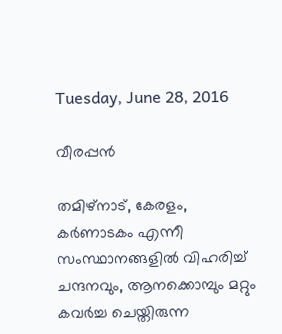Tuesday, June 28, 2016

വീരപ്പൻ

തമിഴ്നാട്, കേരളം, കർണാടകം എന്നീ സംസ്ഥാനങ്ങളിൽ വിഹരിച്ച് ചന്ദനവും, ആനക്കൊമ്പും മറ്റും കവർച്ച ചെയ്തിരുന്ന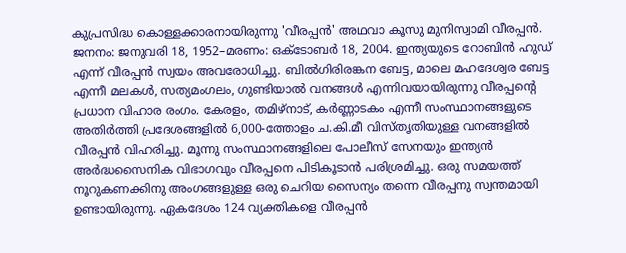കുപ്രസിദ്ധ കൊള്ളക്കാരനായിരുന്നു 'വീരപ്പൻ' അഥവാ കൂസു മുനിസ്വാമി വീരപ്പൻ. ജനനം: ജനുവരി 18, 1952–മരണം: ഒക്ടോബർ 18, 2004. ഇന്ത്യയുടെ റോബിൻ ഹുഡ് എന്ന് വീരപ്പൻ സ്വയം അവരോധിച്ചു. ബിൽഗിരിരങ്കന ബേട്ട, മാലെ മഹദേശ്വര ബേട്ട എന്നീ മലകൾ, സത്യമംഗലം, ഗുണ്ടിയാൽ വനങ്ങൾ എന്നിവയായിരുന്നു വീരപ്പന്റെ പ്രധാന വിഹാര രംഗം. കേരളം, തമിഴ്നാട്, കർണ്ണാടകം എന്നീ സംസ്ഥാനങ്ങളുടെ അതിർത്തി പ്രദേശങ്ങളിൽ 6,000-ത്തോളം ച.കി.മീ വിസ്തൃതിയുള്ള വനങ്ങളിൽ വീരപ്പൻ വിഹരിച്ചു. മൂന്നു സംസ്ഥാനങ്ങളിലെ പോലീസ് സേനയും ഇന്ത്യൻ അർദ്ധസൈനിക വിഭാഗവും വീരപ്പനെ പിടികൂടാൻ പരിശ്രമിച്ചു. ഒരു സമയത്ത് നൂറുകണക്കിനു അംഗങ്ങളുള്ള ഒരു ചെറിയ സൈന്യം തന്നെ വീരപ്പനു സ്വന്തമായി ഉണ്ടായിരുന്നു. ഏകദേശം 124 വ്യക്തികളെ വീരപ്പൻ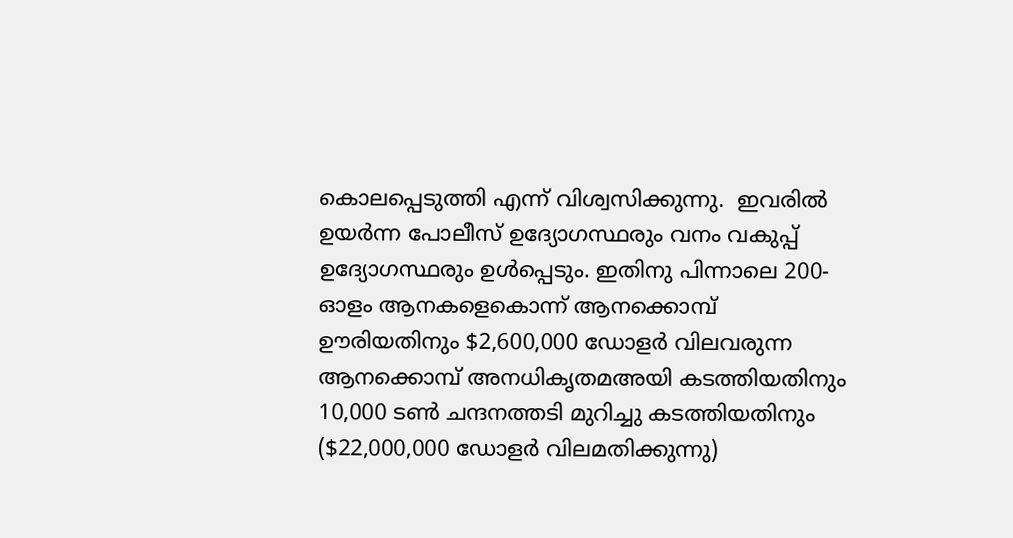കൊലപ്പെടുത്തി എന്ന് വിശ്വസിക്കുന്നു.  ഇവരിൽ ഉയർന്ന പോലീസ് ഉദ്യോഗസ്ഥരും വനം വകുപ്പ് ഉദ്യോഗസ്ഥരും ഉൾപ്പെടും. ഇതിനു പിന്നാലെ 200-ഓളം ആനകളെകൊന്ന് ആനക്കൊമ്പ് ഊരിയതിനും $2,600,000 ഡോളർ വിലവരുന്ന ആനക്കൊമ്പ് അനധികൃതമഅയി കടത്തിയതിനും 10,000 ടൺ ചന്ദനത്തടി മുറിച്ചു കടത്തിയതിനും ($22,000,000 ഡോളർ വിലമതിക്കുന്നു)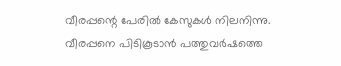വീരപ്പന്റെ പേരിൽ കേസുകൾ നിലനിന്നു. വീരപ്പനെ പിടികൂടാൻ പത്തുവർഷത്തെ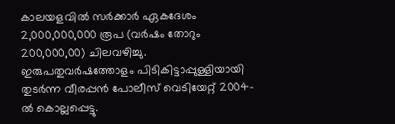കാലയളവിൽ സർക്കാർ ഏകദേശം 2,000,000,000 രൂപ (വർഷം തോറും 200,000,00) ചിലവഴിച്ചു. ഇരുപതുവർഷത്തോളം പിടികിട്ടാപ്പുള്ളിയായി തുടർന്ന വീരപ്പൻ പോലീസ് വെടിയേറ്റ് 2004-ൽ കൊല്ലപ്പെട്ടു.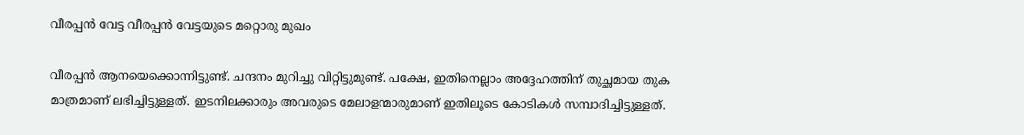വീരപ്പൻ വേട്ട വീരപ്പൻ വേട്ടയുടെ മറ്റൊരു മുഖം

വീരപ്പന്‍ ആനയെക്കൊന്നിട്ടുണ്ട്‌. ചന്ദനം മുറിച്ചു വിറ്റിട്ടുമുണ്ട്‌. പക്ഷേ, ഇതിനെല്ലാം അദ്ദേഹത്തിന്‌ തുച്ഛമായ തുക മാത്രമാണ്‌ ലഭിച്ചിട്ടുള്ളത്‌. ഇടനിലക്കാരും അവരുടെ മേലാളന്മാരുമാണ്‌ ഇതിലൂടെ കോടികള്‍ സമ്പാദിച്ചിട്ടുള്ളത്‌.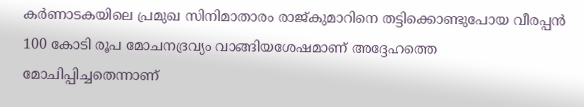കര്‍ണാടകയിലെ പ്രമുഖ സിനിമാതാരം രാജ്കുമാറിനെ തട്ടിക്കൊണ്ടുപോയ വീരപ്പന്‍ 100 കോടി രൂപ മോചനദ്രവ്യം വാങ്ങിയശേഷമാണ്‌ അദ്ദേഹത്തെ മോചിപ്പിച്ചതെന്നാണ്‌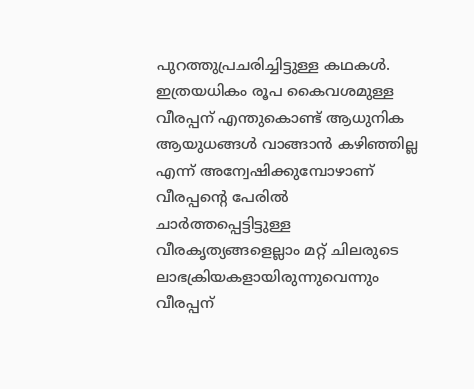പുറത്തുപ്രചരിച്ചിട്ടുള്ള കഥകള്‍. ഇത്രയധികം രൂപ കൈവശമുള്ള വീരപ്പന്‌ എന്തുകൊണ്ട്‌ ആധുനിക ആയുധങ്ങള്‍ വാങ്ങാന്‍ കഴിഞ്ഞില്ല എന്ന്‌ അന്വേഷിക്കുമ്പോഴാണ്‌ വീരപ്പന്റെ പേരില്‍ ചാര്‍ത്തപ്പെട്ടിട്ടുള്ള വീരകൃത്യങ്ങളെല്ലാം മറ്റ്‌ ചിലരുടെ ലാഭക്രിയകളായിരുന്നുവെന്നും വീരപ്പന്‌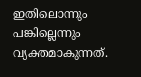ഇതിലൊന്നും പങ്കില്ലെന്നും വ്യക്തമാകുന്നത്‌.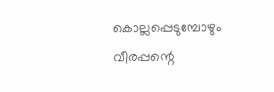കൊല്ലപ്പെടുമ്പോഴും വീരപ്പന്റെ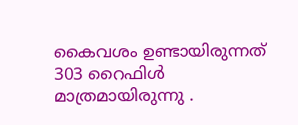കൈവശം ഉണ്ടായിരുന്നത്‌ 303 റൈഫിള്‍ മാത്രമായിരുന്നു .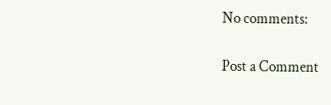No comments:

Post a Comment